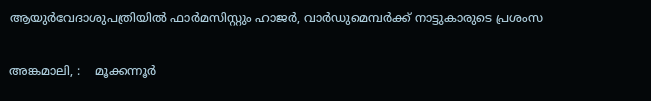ആയുർവേദാശുപത്രിയിൽ ഫാർമസിസ്റ്റും ഹാജർ, വാർഡുമെമ്പർക്ക് നാട്ടുകാരുടെ പ്രശംസ

അങ്കമാലി, :    മൂക്കന്നൂർ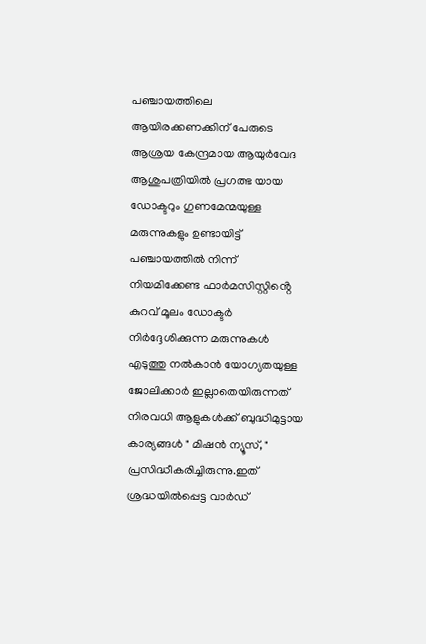പഞ്ചായത്തിലെ ആയിരക്കണക്കിന് പേരുടെ ആശ്രയ കേന്ദ്രമായ ആയുർവേദ ആശുപത്രിയിൽ പ്രഗത്ഭ യായ ഡോക്ടറും ഗുണമേന്മയുള്ള മരുന്നുകളും ഉണ്ടായിട്ട് പഞ്ചായത്തിൽ നിന്ന് നിയമിക്കേണ്ട ഫാർമസിസ്റ്റിൻ്റെ കുറവ് മൂലം ഡോക്ടർ നിർദ്ദേശിക്കുന്ന മരുന്നുകൾ എടുത്തു നൽകാൻ യോഗ്യതയുള്ള ജോലിക്കാർ ഇല്ലാതെയിരുന്നത് നിരവധി ആളുകൾക്ക് ബുദ്ധിമുട്ടായ കാര്യങ്ങൾ " മിഷൻ ന്യൂസ്, " പ്രസിദ്ധീകരിച്ചിരുന്നു.ഇത് ശ്രദ്ധയിൽപ്പെട്ട വാർഡ്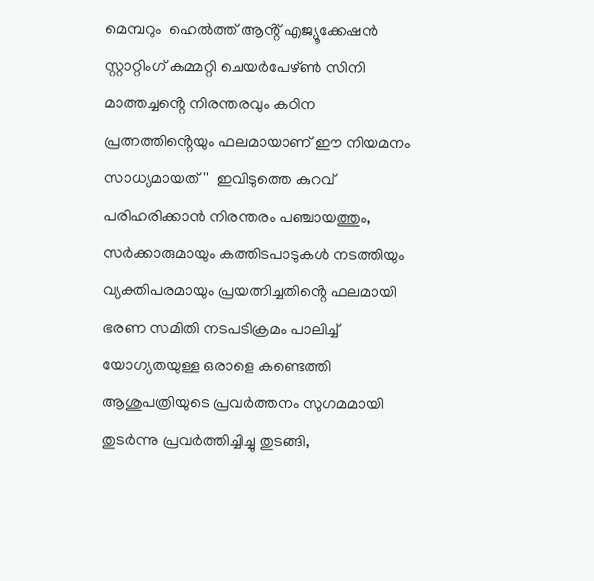മെമ്പറും  ഹെൽത്ത് ആൻ്റ് എജ്യൂക്കേഷൻ സ്റ്റാറ്റിംഗ് കമ്മറ്റി ചെയർപേഴ്ൺ സിനി മാത്തച്ചൻ്റെ നിരന്തരവും കഠിന പ്രത്നത്തിൻ്റെയും ഫലമായാണ് ഈ നിയമനം സാധ്യമായത്''  ഇവിടുത്തെ കുറവ് പരിഹരിക്കാൻ നിരന്തരം പഞ്ചായത്തും, സർക്കാരുമായും കത്തിടപാടുകൾ നടത്തിയും വ്യക്തിപരമായും പ്രയത്നിച്ചതിൻ്റെ ഫലമായി ഭരണ സമിതി നടപടിക്രമം പാലിച്ച് യോഗ്യതയുള്ള ഒരാളെ കണ്ടെത്തി ആശുപത്രിയുടെ പ്രവർത്തനം സുഗമമായി തുടർന്നു പ്രവർത്തിച്ചിച്ചു തുടങ്ങി,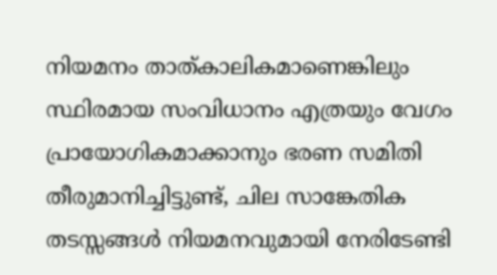നിയമനം താത്കാലികമാണെങ്കിലും സ്ഥിരമായ സംവിധാനം എത്രയും വേഗം പ്രായോഗികമാക്കാനും ഭരണ സമിതി തീരുമാനിച്ചിട്ടുണ്ട്, ചില സാങ്കേതിക തടസ്സങ്ങൾ നിയമനവുമായി നേരിടേണ്ടി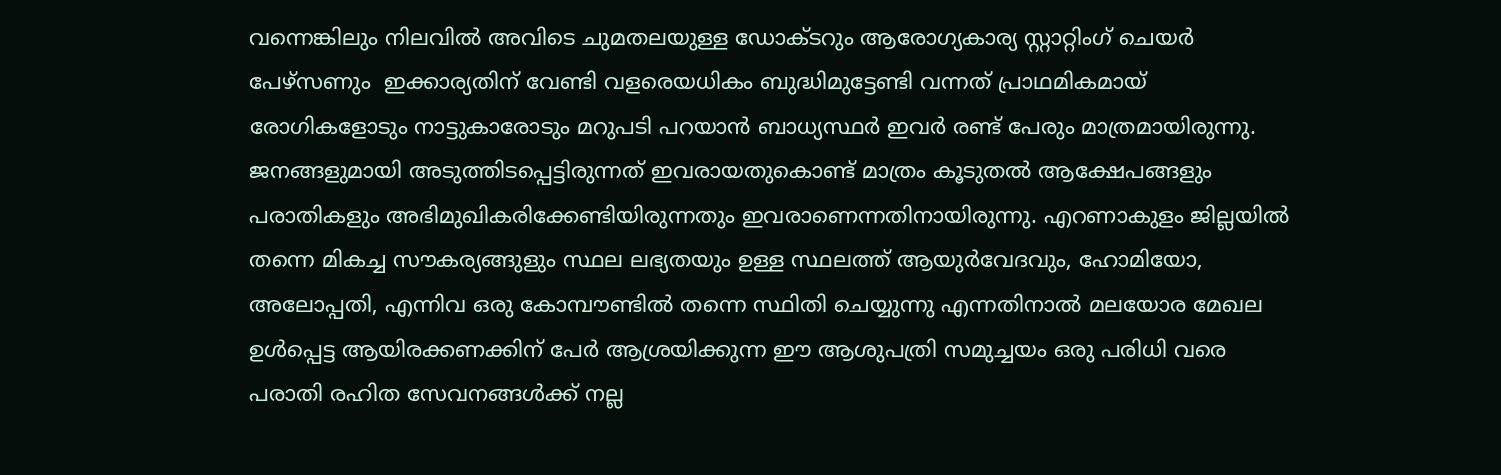വന്നെങ്കിലും നിലവിൽ അവിടെ ചുമതലയുള്ള ഡോക്ടറും ആരോഗ്യകാര്യ സ്റ്റാറ്റിംഗ് ചെയർ പേഴ്സണും  ഇക്കാര്യതിന് വേണ്ടി വളരെയധികം ബുദ്ധിമുട്ടേണ്ടി വന്നത് പ്രാഥമികമായ് രോഗികളോടും നാട്ടുകാരോടും മറുപടി പറയാൻ ബാധ്യസ്ഥർ ഇവർ രണ്ട് പേരും മാത്രമായിരുന്നു. ജനങ്ങളുമായി അടുത്തിടപ്പെട്ടിരുന്നത് ഇവരായതുകൊണ്ട് മാത്രം കൂടുതൽ ആക്ഷേപങ്ങളും പരാതികളും അഭിമുഖികരിക്കേണ്ടിയിരുന്നതും ഇവരാണെന്നതിനായിരുന്നു. എറണാകുളം ജില്ലയിൽ തന്നെ മികച്ച സൗകര്യങ്ങുളും സ്ഥല ലഭ്യതയും ഉള്ള സ്ഥലത്ത് ആയുർവേദവും, ഹോമിയോ, അലോപ്പതി, എന്നിവ ഒരു കോമ്പൗണ്ടിൽ തന്നെ സ്ഥിതി ചെയ്യുന്നു എന്നതിനാൽ മലയോര മേഖല ഉൾപ്പെട്ട ആയിരക്കണക്കിന് പേർ ആശ്രയിക്കുന്ന ഈ ആശുപത്രി സമുച്ചയം ഒരു പരിധി വരെ പരാതി രഹിത സേവനങ്ങൾക്ക് നല്ല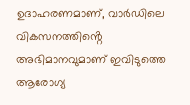ഉദാഹരണമാണ്, വാർഡിലെ വികസനത്തിൻ്റെ അഭിമാനവുമാണ് ഇവിടുത്തെ ആരോഗ്യ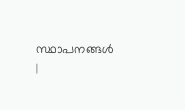സ്ഥാപനങ്ങൾ |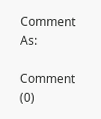Comment As:

Comment (0)